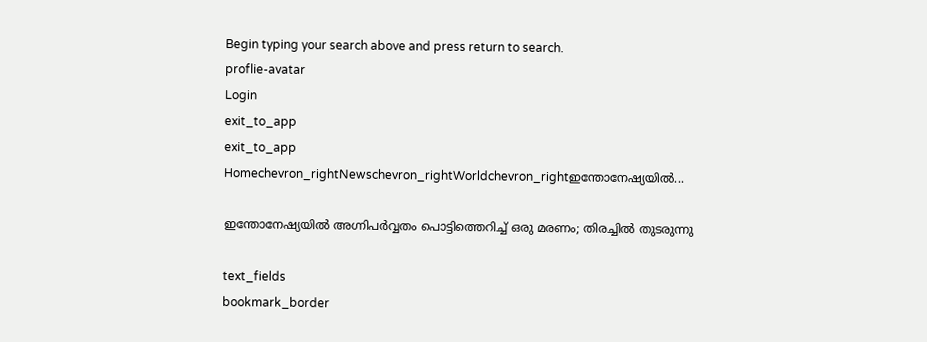Begin typing your search above and press return to search.
proflie-avatar
Login
exit_to_app
exit_to_app
Homechevron_rightNewschevron_rightWorldchevron_rightഇന്തോനേഷ്യയിൽ...

ഇന്തോനേഷ്യയിൽ അഗ്നിപർവ്വതം പൊട്ടിത്തെറിച്ച് ഒരു മരണം; തിരച്ചിൽ തുടരുന്നു

text_fields
bookmark_border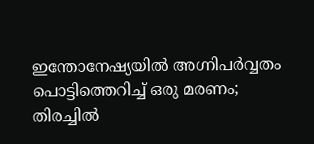ഇന്തോനേഷ്യയിൽ അഗ്നിപർവ്വതം പൊട്ടിത്തെറിച്ച് ഒരു മരണം; തിരച്ചിൽ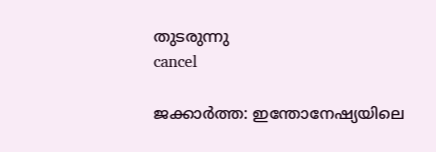തുടരുന്നു
cancel

ജക്കാർത്ത: ഇന്തോനേഷ്യയിലെ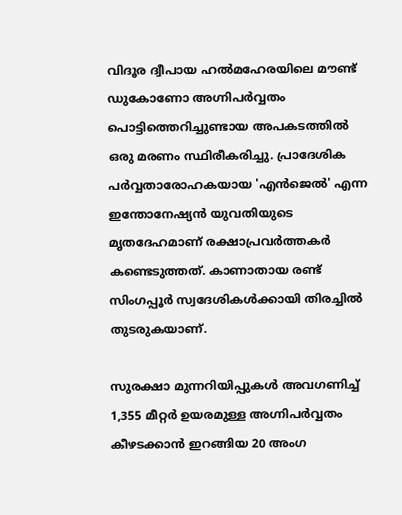വിദൂര ദ്വീപായ ഹൽമഹേരയിലെ മൗണ്ട് ഡുകോണോ അഗ്നിപർവ്വതം പൊട്ടിത്തെറിച്ചുണ്ടായ അപകടത്തിൽ ഒരു മരണം സ്ഥിരീകരിച്ചു. പ്രാദേശിക പർവ്വതാരോഹകയായ 'എൻജെൽ' എന്ന ഇന്തോനേഷ്യൻ യുവതിയുടെ മൃതദേഹമാണ് രക്ഷാപ്രവർത്തകർ കണ്ടെടുത്തത്. കാണാതായ രണ്ട് സിംഗപ്പൂർ സ്വദേശികൾക്കായി തിരച്ചിൽ തുടരുകയാണ്.

സുരക്ഷാ മുന്നറിയിപ്പുകൾ അവഗണിച്ച് 1,355 മീറ്റർ ഉയരമുള്ള അഗ്നിപർവ്വതം കീഴടക്കാൻ ഇറങ്ങിയ 20 അംഗ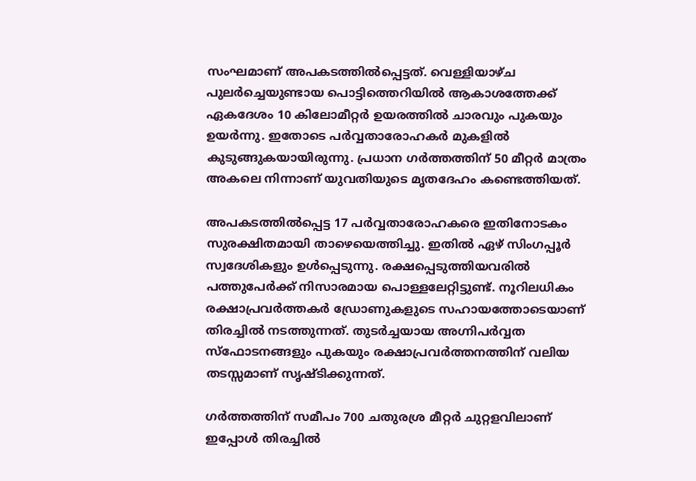സംഘമാണ് അപകടത്തിൽപ്പെട്ടത്. വെള്ളിയാഴ്ച പുലർച്ചെയുണ്ടായ പൊട്ടിത്തെറിയിൽ ആകാശത്തേക്ക് ഏകദേശം 10 കിലോമീറ്റർ ഉയരത്തിൽ ചാരവും പുകയും ഉയർന്നു. ഇതോടെ പർവ്വതാരോഹകർ മുകളിൽ കുടുങ്ങുകയായിരുന്നു. പ്രധാന ഗർത്തത്തിന് 50 മീറ്റർ മാത്രം അകലെ നിന്നാണ് യുവതിയുടെ മൃതദേഹം കണ്ടെത്തിയത്.

അപകടത്തിൽപ്പെട്ട 17 പർവ്വതാരോഹകരെ ഇതിനോടകം സുരക്ഷിതമായി താഴെയെത്തിച്ചു. ഇതിൽ ഏഴ് സിംഗപ്പൂർ സ്വദേശികളും ഉൾപ്പെടുന്നു. രക്ഷപ്പെടുത്തിയവരിൽ പത്തുപേർക്ക് നിസാരമായ പൊള്ളലേറ്റിട്ടുണ്ട്. നൂറിലധികം രക്ഷാപ്രവർത്തകർ ഡ്രോണുകളുടെ സഹായത്തോടെയാണ് തിരച്ചിൽ നടത്തുന്നത്. തുടർച്ചയായ അഗ്നിപർവ്വത സ്‌ഫോടനങ്ങളും പുകയും രക്ഷാപ്രവർത്തനത്തിന് വലിയ തടസ്സമാണ് സൃഷ്ടിക്കുന്നത്.

ഗർത്തത്തിന് സമീപം 700 ചതുരശ്ര മീറ്റർ ചുറ്റളവിലാണ് ഇപ്പോൾ തിരച്ചിൽ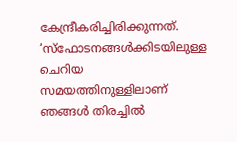കേന്ദ്രീകരിച്ചിരിക്കുന്നത്. ‘സ്‌ഫോടനങ്ങൾക്കിടയിലുള്ള ചെറിയ സമയത്തിനുള്ളിലാണ് ഞങ്ങൾ തിരച്ചിൽ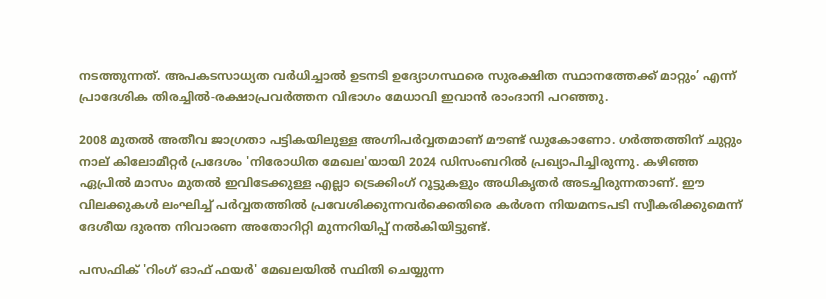നടത്തുന്നത്. അപകടസാധ്യത വർധിച്ചാൽ ഉടനടി ഉദ്യോഗസ്ഥരെ സുരക്ഷിത സ്ഥാനത്തേക്ക് മാറ്റും’ എന്ന് പ്രാദേശിക തിരച്ചിൽ-രക്ഷാപ്രവർത്തന വിഭാഗം മേധാവി ഇവാൻ രാംദാനി പറഞ്ഞു.

2008 മുതൽ അതീവ ജാഗ്രതാ പട്ടികയിലുള്ള അഗ്നിപർവ്വതമാണ് മൗണ്ട് ഡുകോണോ. ഗർത്തത്തിന് ചുറ്റും നാല് കിലോമീറ്റർ പ്രദേശം 'നിരോധിത മേഖല'യായി 2024 ഡിസംബറിൽ പ്രഖ്യാപിച്ചിരുന്നു. കഴിഞ്ഞ ഏപ്രിൽ മാസം മുതൽ ഇവിടേക്കുള്ള എല്ലാ ട്രെക്കിംഗ് റൂട്ടുകളും അധികൃതർ അടച്ചിരുന്നതാണ്. ഈ വിലക്കുകൾ ലംഘിച്ച് പർവ്വതത്തിൽ പ്രവേശിക്കുന്നവർക്കെതിരെ കർശന നിയമനടപടി സ്വീകരിക്കുമെന്ന് ദേശീയ ദുരന്ത നിവാരണ അതോറിറ്റി മുന്നറിയിപ്പ് നൽകിയിട്ടുണ്ട്.

പസഫിക് 'റിംഗ് ഓഫ് ഫയർ' മേഖലയിൽ സ്ഥിതി ചെയ്യുന്ന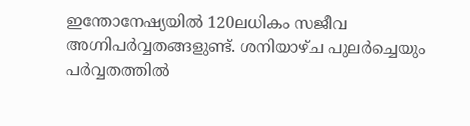ഇന്തോനേഷ്യയിൽ 120ലധികം സജീവ അഗ്നിപർവ്വതങ്ങളുണ്ട്. ശനിയാഴ്ച പുലർച്ചെയും പർവ്വതത്തിൽ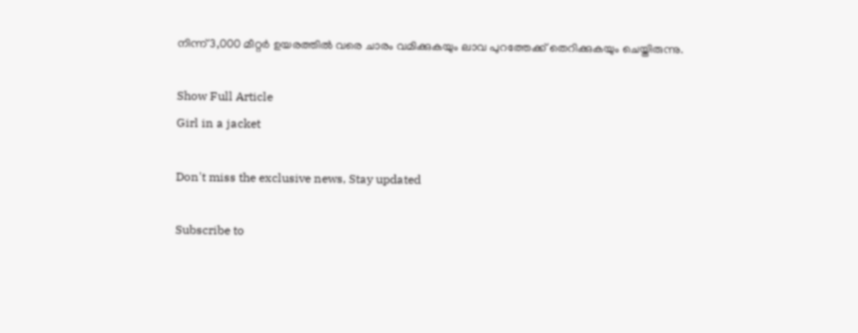നിന്ന് 3,000 മീറ്റർ ഉയരത്തിൽ വരെ ചാരം വമിക്കുകയും ലാവ പുറത്തേക്ക് തെറിക്കുകയും ചെയ്തിരുന്നു.

Show Full Article
Girl in a jacket

Don't miss the exclusive news, Stay updated

Subscribe to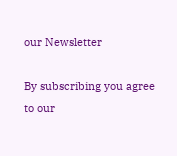our Newsletter

By subscribing you agree to our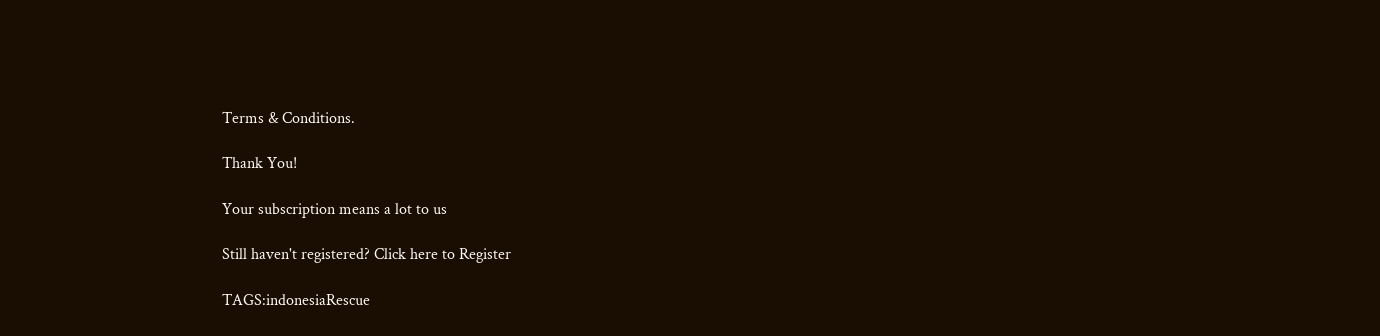Terms & Conditions.

Thank You!

Your subscription means a lot to us

Still haven't registered? Click here to Register

TAGS:indonesiaRescue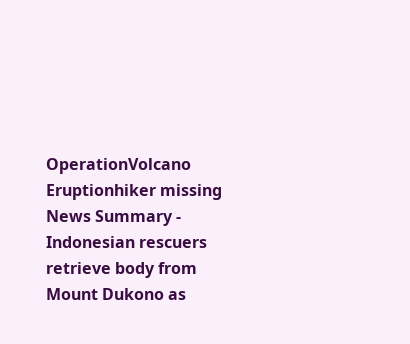OperationVolcano Eruptionhiker missing
News Summary - Indonesian rescuers retrieve body from Mount Dukono as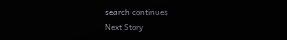search continues
Next Story